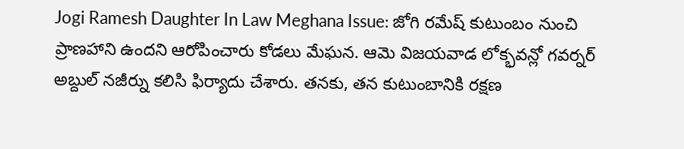Jogi Ramesh Daughter In Law Meghana Issue: జోగి రమేష్ కుటుంబం నుంచి ప్రాణహాని ఉందని ఆరోపించారు కోడలు మేఘన. ఆమె విజయవాడ లోక్భవన్లో గవర్నర్ అబ్దుల్ నజీర్ను కలిసి ఫిర్యాదు చేశారు. తనకు, తన కుటుంబానికి రక్షణ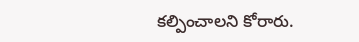కల్పించాలని కోరారు.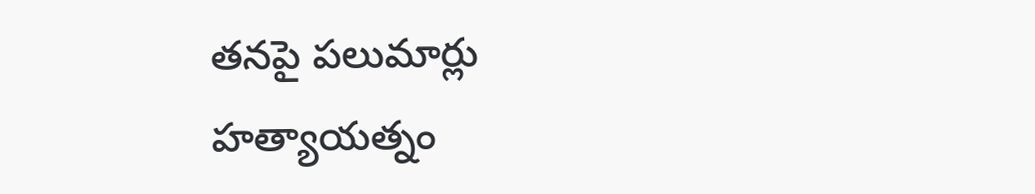తనపై పలుమార్లు హత్యాయత్నం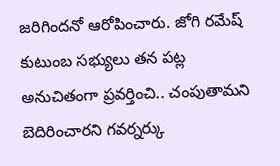జరిగిందనో ఆరోపించారు. జోగి రమేష్ కుటుంబ సభ్యులు తన పట్ల అనుచితంగా ప్రవర్తించి.. చంపుతామని బెదిరించారని గవర్నర్కు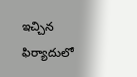ఇచ్చిన ఫిర్యాదులో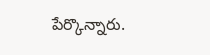పేర్కొన్నారు.